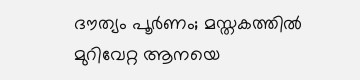ദൗത്യം പൂർണം; മസ്തകത്തിൽ മുറിവേറ്റ ആനയെ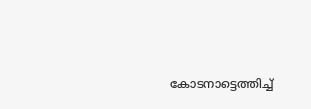കോടനാട്ടെത്തിച്ച്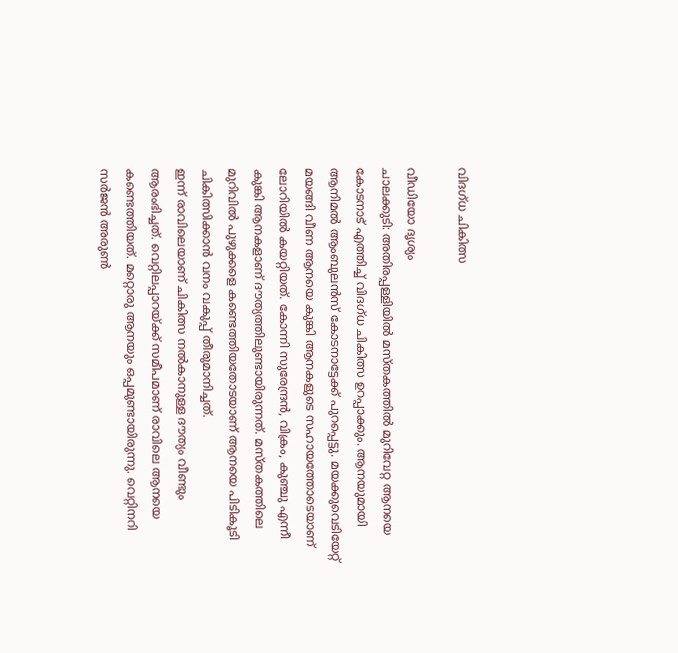വിദഗ്ധ ചികിത്സ

വീഡിയോ ദൃശ്യം
ചാലക്കുടി: അതിരപ്പള്ളിയിൽ മസ്തകത്തിൽ മുറിവേറ്റ ആനയെ കോടനാട് എത്തിച്ച് വിദഗ്ധ ചികിത്സ ഉറപ്പാക്കും. ആനയുമായി ആനിമൽ ആംബുലൻസ് കോടനാട്ടേക്ക് പുറപ്പെട്ടു. മയക്കുവെടിയേറ്റ് മയങ്ങി വീണ ആനയെ കുങ്കി ആനകളുടെ സഹായത്തോടെയാണ് ലോറിയിൽ കയറ്റിയത്. കോന്നി സുരേന്ദ്രൻ, വിക്രം, കുഞ്ചു എന്നീ കുങ്കി ആനകളാണ് ദൗത്യത്തിലുണ്ടായിരുന്നത്. മസ്തകത്തിലെ മുറിവിൽ പുഴുക്കളെ കണ്ടെത്തിയതോടയാണ് ആനയെ പിടികൂടി ചികിത്സിക്കാൻ വനം വകുപ്പ് തീരുമാനിച്ചത്.
ഇന്ന് രാവിലെയാണ് ചികിത്സ നൽകാനുള്ള ദൗത്യം വീണ്ടും ആരംഭിച്ചത്. വെറ്റിലപ്പാറയ്ക്ക് സമീപമാണ് രാവിലെ ആനയെ കണ്ടെത്തിയത്. മറ്റൊരു ആനയും ഒപ്പമുണ്ടായിരുന്നു. വെറ്റിനറി സർജൻ അരുൺ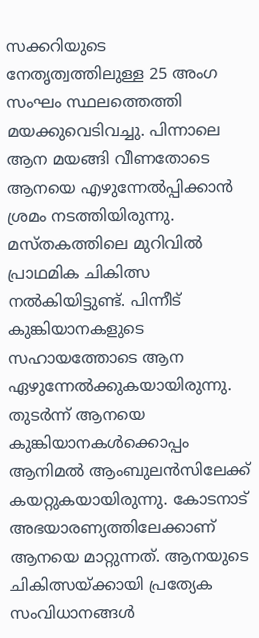സക്കറിയുടെ നേതൃത്വത്തിലുള്ള 25 അംഗ സംഘം സ്ഥലത്തെത്തി മയക്കുവെടിവച്ചു. പിന്നാലെ ആന മയങ്ങി വീണതോടെ ആനയെ എഴുന്നേൽപ്പിക്കാൻ ശ്രമം നടത്തിയിരുന്നു. മസ്തകത്തിലെ മുറിവിൽ പ്രാഥമിക ചികിത്സ നൽകിയിട്ടുണ്ട്. പിന്നീട് കുങ്കിയാനകളുടെ സഹായത്തോടെ ആന ഏഴുന്നേൽക്കുകയായിരുന്നു.
തുടർന്ന് ആനയെ കുങ്കിയാനകൾക്കൊപ്പം ആനിമൽ ആംബുലൻസിലേക്ക് കയറ്റുകയായിരുന്നു. കോടനാട് അഭയാരണ്യത്തിലേക്കാണ് ആനയെ മാറ്റുന്നത്. ആനയുടെ ചികിത്സയ്ക്കായി പ്രത്യേക സംവിധാനങ്ങൾ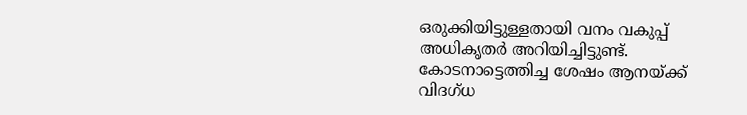ഒരുക്കിയിട്ടുള്ളതായി വനം വകുപ്പ് അധികൃതർ അറിയിച്ചിട്ടുണ്ട്. കോടനാട്ടെത്തിച്ച ശേഷം ആനയ്ക്ക് വിദഗ്ധ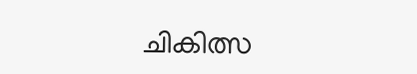ചികിത്സ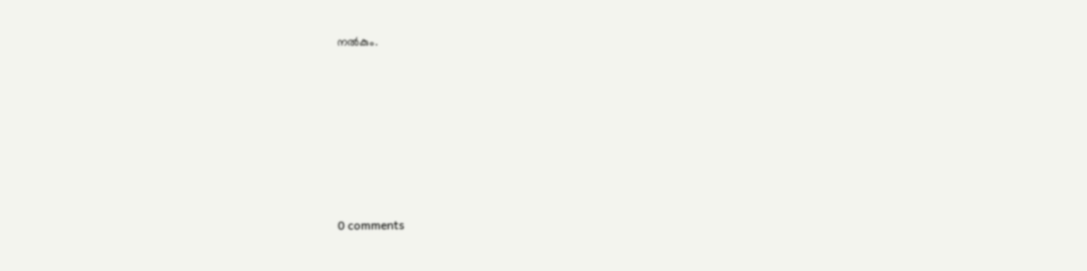നൽകും.










0 comments